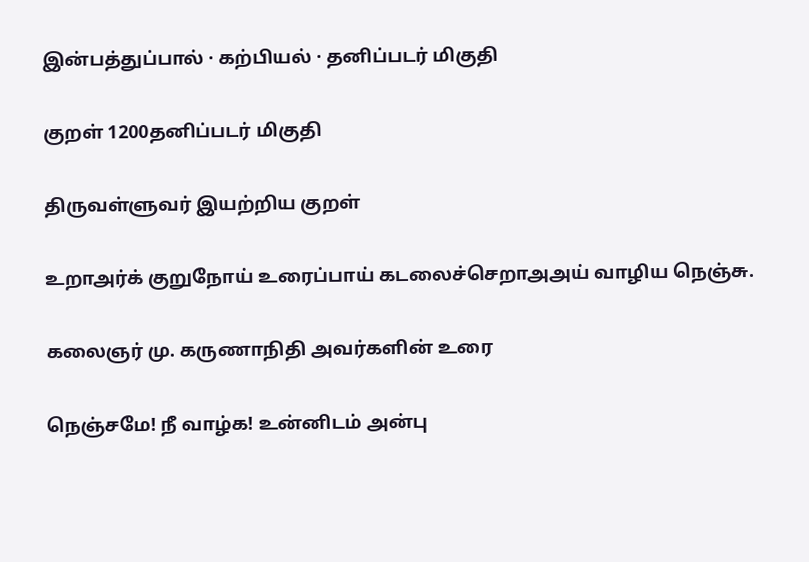இன்பத்துப்பால் · கற்பியல் · தனிப்படர் மிகுதி

குறள் 1200தனிப்படர் மிகுதி

திருவள்ளுவர் இயற்றிய குறள்

உறாஅர்க் குறுநோய் உரைப்பாய் கடலைச்செறாஅஅய் வாழிய நெஞ்சு.

கலைஞர் மு. கருணாநிதி அவர்களின் உரை

நெஞ்சமே! நீ வாழ்க! உன்னிடம் அன்பு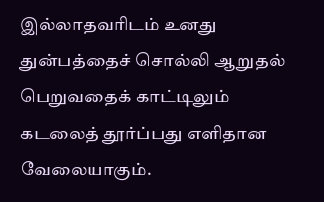இல்லாதவரிடம் உனது துன்பத்தைச் சொல்லி ஆறுதல் பெறுவதைக் காட்டிலும் கடலைத் தூர்ப்பது எளிதான வேலையாகும்.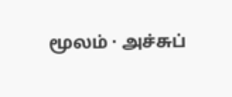மூலம் · அச்சுப்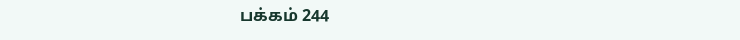பக்கம் 244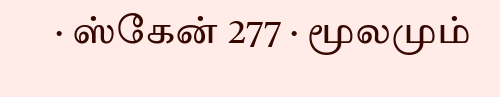· ஸ்கேன் 277 · மூலமும்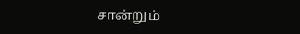சான்றும்